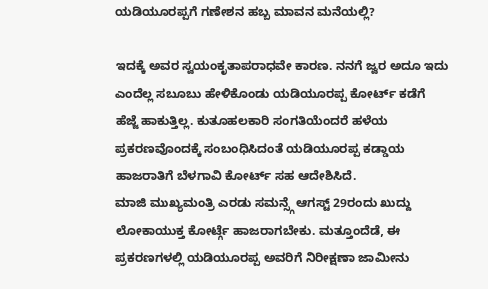ಯಡಿಯೂರಪ್ಪಗೆ ಗಣೇಶನ ಹಬ್ಬ ಮಾವನ ಮನೆಯಲ್ಲಿ?

ಇದಕ್ಕೆ ಅವರ ಸ್ವಯಂಕೃತಾಪರಾಧವೇ ಕಾರಣ. ನನಗೆ ಜ್ವರ ಅದೂ ಇದು ಎಂದೆಲ್ಲ ಸಬೂಬು ಹೇಳಿಕೊಂಡು ಯಡಿಯೂರಪ್ಪ ಕೋರ್ಟ್ ಕಡೆಗೆ ಹೆಜ್ಜೆ ಹಾಕುತ್ತಿಲ್ಲ. ಕುತೂಹಲಕಾರಿ ಸಂಗತಿಯೆಂದರೆ ಹಳೆಯ ಪ್ರಕರಣವೊಂದಕ್ಕೆ ಸಂಬಂಧಿಸಿದಂತೆ ಯಡಿಯೂರಪ್ಪ ಕಡ್ಡಾಯ ಹಾಜರಾತಿಗೆ ಬೆಳಗಾವಿ ಕೋರ್ಟ್ ಸಹ ಆದೇಶಿಸಿದೆ.
ಮಾಜಿ ಮುಖ್ಯಮಂತ್ರಿ ಎರಡು ಸಮನ್ಸ್ಗೆ ಆಗಸ್ಟ್ 29ರಂದು ಖುದ್ದು ಲೋಕಾಯುಕ್ತ ಕೋರ್ಟ್ಗೆ ಹಾಜರಾಗಬೇಕು. ಮತ್ತೂಂದೆಡೆ, ಈ ಪ್ರಕರಣಗಳಲ್ಲಿ ಯಡಿಯೂರಪ್ಪ ಅವರಿಗೆ ನಿರೀಕ್ಷಣಾ ಜಾಮೀನು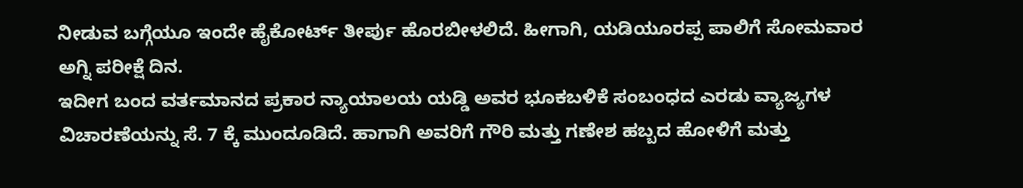ನೀಡುವ ಬಗ್ಗೆಯೂ ಇಂದೇ ಹೈಕೋರ್ಟ್ ತೀರ್ಪು ಹೊರಬೀಳಲಿದೆ. ಹೀಗಾಗಿ, ಯಡಿಯೂರಪ್ಪ ಪಾಲಿಗೆ ಸೋಮವಾರ ಅಗ್ನಿ ಪರೀಕ್ಷೆ ದಿನ.
ಇದೀಗ ಬಂದ ವರ್ತಮಾನದ ಪ್ರಕಾರ ನ್ಯಾಯಾಲಯ ಯಡ್ಡಿ ಅವರ ಭೂಕಬಳಿಕೆ ಸಂಬಂಧದ ಎರಡು ವ್ಯಾಜ್ಯಗಳ ವಿಚಾರಣೆಯನ್ನು ಸೆ. 7 ಕ್ಕೆ ಮುಂದೂಡಿದೆ. ಹಾಗಾಗಿ ಅವರಿಗೆ ಗೌರಿ ಮತ್ತು ಗಣೇಶ ಹಬ್ಬದ ಹೋಳಿಗೆ ಮತ್ತು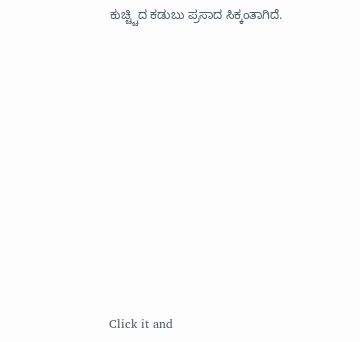ಕುಚ್ಚ್ಚಿದ ಕಡುಬು ಪ್ರಸಾದ ಸಿಕ್ಕಂತಾಗಿದೆ.












Click it and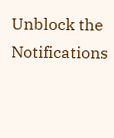Unblock the Notifications